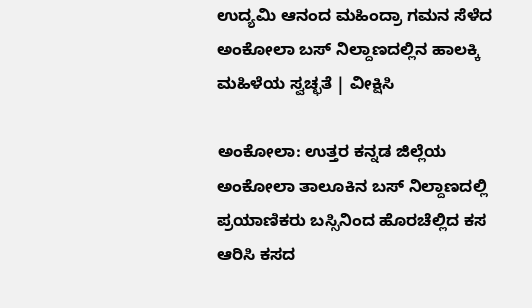ಉದ್ಯಮಿ ಆನಂದ ಮಹಿಂದ್ರಾ ಗಮನ ಸೆಳೆದ ಅಂಕೋಲಾ ಬಸ್‌ ನಿಲ್ದಾಣದಲ್ಲಿನ ಹಾಲಕ್ಕಿ ಮಹಿಳೆಯ ಸ್ವಚ್ಛತೆ | ವೀಕ್ಷಿಸಿ

ಅಂಕೋಲಾ: ಉತ್ತರ ಕನ್ನಡ ಜಿಲ್ಲೆಯ ಅಂಕೋಲಾ ತಾಲೂಕಿನ ಬಸ್ ನಿಲ್ದಾಣದಲ್ಲಿ ಪ್ರಯಾಣಿಕರು ಬಸ್ಸಿನಿಂದ ಹೊರಚೆಲ್ಲಿದ ಕಸ ಆರಿಸಿ ಕಸದ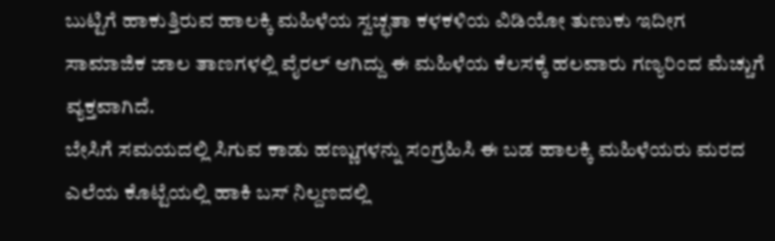ಬುಟ್ಟಿಗೆ ಹಾಕುತ್ತಿರುವ ಹಾಲಕ್ಕಿ ಮಹಿಳೆಯ ಸ್ವಚ್ಛತಾ ಕಳಕಳಿಯ ವಿಡಿಯೋ ತುಣುಕು ಇದೀಗ ಸಾಮಾಜಿಕ ಜಾಲ ತಾಣಗಳಲ್ಲಿ ವೈರಲ್ ಆಗಿದ್ದು ಈ ಮಹಿಳೆಯ ಕೆಲಸಕ್ಕೆ ಹಲವಾರು ಗಣ್ಯರಿಂದ ಮೆಚ್ಚುಗೆ ವ್ಯಕ್ತವಾಗಿದೆ.
ಬೇಸಿಗೆ ಸಮಯದಲ್ಲಿ ಸಿಗುವ ಕಾಡು ಹಣ್ಣುಗಳನ್ನು ಸಂಗ್ರಹಿಸಿ ಈ ಬಡ ಹಾಲಕ್ಕಿ ಮಹಿಳೆಯರು ಮರದ ಎಲೆಯ ಕೊಟ್ಟೆಯಲ್ಲಿ ಹಾಕಿ ಬಸ್‌ ನಿಲ್ದಣದಲ್ಲಿ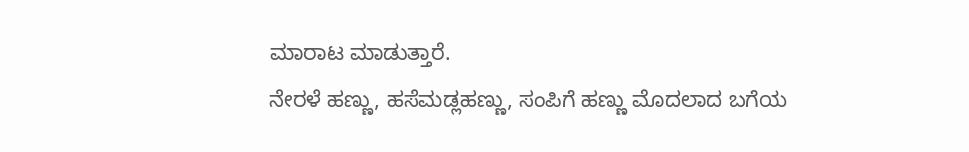ಮಾರಾಟ ಮಾಡುತ್ತಾರೆ.
ನೇರಳೆ ಹಣ್ಣು, ಹಸೆಮಡ್ಲಹಣ್ಣು, ಸಂಪಿಗೆ ಹಣ್ಣು ಮೊದಲಾದ ಬಗೆಯ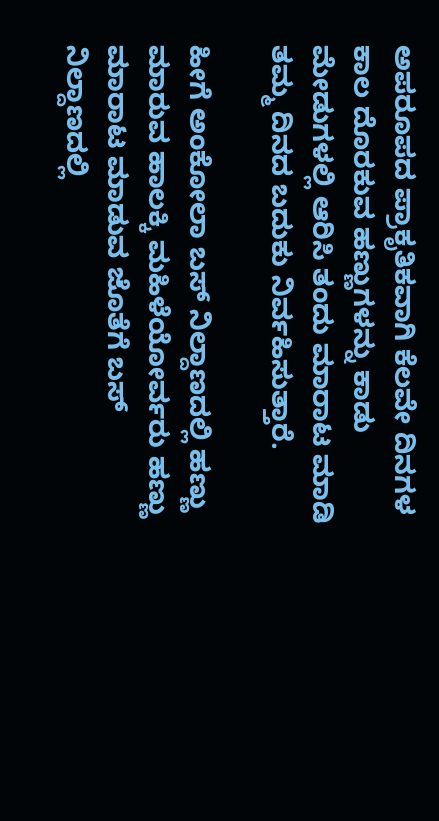ಅಪರೂಪದ ಪ್ರಾಕೃತಿಕವಾಗಿ ಕೆಲವೇ ದಿನಗಳ ಕಾಲ ದೊರಕುವ ಹಣ್ಣುಗಳನ್ನು ಕಾಡು ಮೇಡುಗಳಲ್ಲಿ ಆರಿಸಿ ತಂದು ಮಾರಾಟ ಮಾಡಿ ತಮ್ಮ ದಿನದ ಬದುಕು ನಿರ್ವಹಿಸುತ್ತಾರೆ.

ಹೀಗೆ ಅಂಕೋಲಾ ಬಸ್ ನಿಲ್ದಾಣದಲ್ಲಿ ಹಣ್ಣು ಮಾರುವ ಹಾಲಕ್ಕಿ ಮಹಿಳೆಯೋರ್ವರು ಹಣ್ಣು ಮಾರಾಟ ಮಾಡುವ ಜೊತೆಗೆ ಬಸ್ ನಿಲ್ದಾಣದಲ್ಲಿ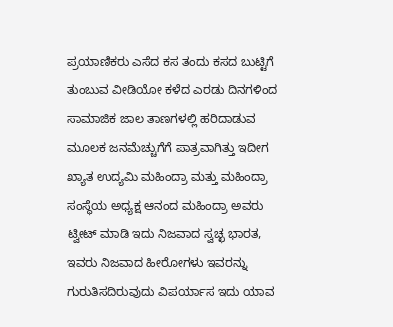ಪ್ರಯಾಣಿಕರು ಎಸೆದ ಕಸ ತಂದು ಕಸದ ಬುಟ್ಟಿಗೆ ತುಂಬುವ ವೀಡಿಯೋ ಕಳೆದ ಎರಡು ದಿನಗಳಿಂದ ಸಾಮಾಜಿಕ ಜಾಲ ತಾಣಗಳಲ್ಲಿ ಹರಿದಾಡುವ ಮೂಲಕ ಜನಮೆಚ್ಚುಗೆಗೆ ಪಾತ್ರವಾಗಿತ್ತು ಇದೀಗ ಖ್ಯಾತ ಉದ್ಯಮಿ ಮಹಿಂದ್ರಾ ಮತ್ತು ಮಹಿಂದ್ರಾ ಸಂಸ್ಥೆಯ ಅಧ್ಯಕ್ಷ ಆನಂದ ಮಹಿಂದ್ರಾ ಅವರು ಟ್ವೀಟ್ ಮಾಡಿ ಇದು ನಿಜವಾದ ಸ್ವಚ್ಛ ಭಾರತ, ಇವರು ನಿಜವಾದ ಹೀರೋಗಳು ಇವರನ್ನು ಗುರುತಿಸದಿರುವುದು ವಿಪರ್ಯಾಸ ಇದು ಯಾವ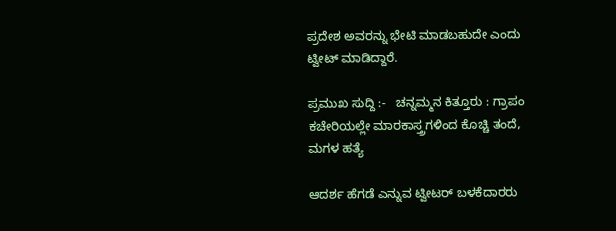ಪ್ರದೇಶ ಅವರನ್ನು ಭೇಟಿ ಮಾಡಬಹುದೇ ಎಂದು ಟ್ವೀಟ್ ಮಾಡಿದ್ದಾರೆ.

ಪ್ರಮುಖ ಸುದ್ದಿ :-   ಚನ್ನಮ್ಮನ ಕಿತ್ತೂರು : ಗ್ರಾಪಂ ಕಚೇರಿಯಲ್ಲೇ ಮಾರಕಾಸ್ತ್ರಗಳಿಂದ ಕೊಚ್ಚಿ ತಂದೆ, ಮಗಳ ಹತ್ಯೆ

ಆದರ್ಶ ಹೆಗಡೆ ಎನ್ನುವ ಟ್ವೀಟರ್ ಬಳಕೆದಾರರು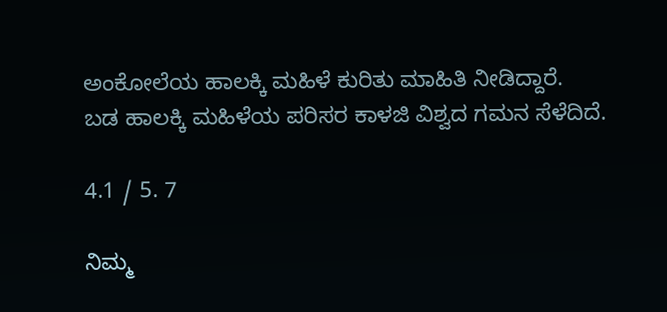ಅಂಕೋಲೆಯ ಹಾಲಕ್ಕಿ ಮಹಿಳೆ ಕುರಿತು ಮಾಹಿತಿ ನೀಡಿದ್ದಾರೆ.
ಬಡ ಹಾಲಕ್ಕಿ ಮಹಿಳೆಯ ಪರಿಸರ ಕಾಳಜಿ ವಿಶ್ವದ ಗಮನ ಸೆಳೆದಿದೆ.

4.1 / 5. 7

ನಿಮ್ಮ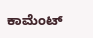ಕಾಮೆಂಟ್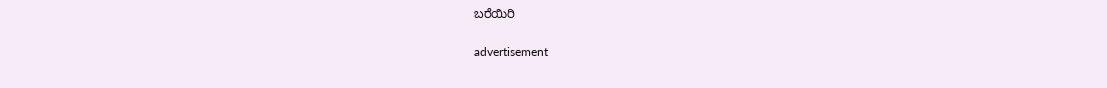ಬರೆಯಿರಿ

advertisement